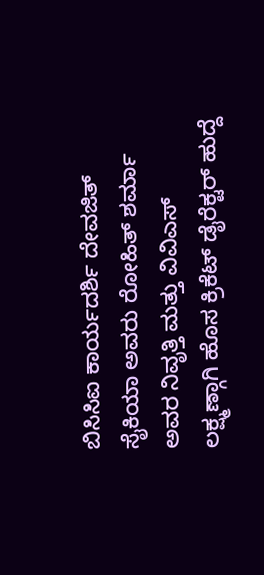ಬಿಸಿಸಿಐ ಕಾರ್ಯದರ್ಶಿ ದೇವಜಿತ್ ಸೈಕಿಯಾ ಅವರು ರೋಹಿತ್ ಶರ್ಮಾ ಅವರ ನಿವೃತ್ತಿ ಮತ್ತು ವಿವಿಎಸ್ ಲಕ್ಷ್ಮಣ್ಗಾಗಿ ಹೊಸ ಕ್ರಿಕೆಟ್ ಡೈರೆಕ್ಟರ್ ಹುದ್ದೆ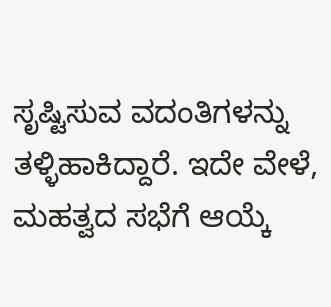ಸೃಷ್ಟಿಸುವ ವದಂತಿಗಳನ್ನು ತಳ್ಳಿಹಾಕಿದ್ದಾರೆ. ಇದೇ ವೇಳೆ, ಮಹತ್ವದ ಸಭೆಗೆ ಆಯ್ಕೆ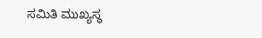ಸಮಿತಿ ಮುಖ್ಯಸ್ಥ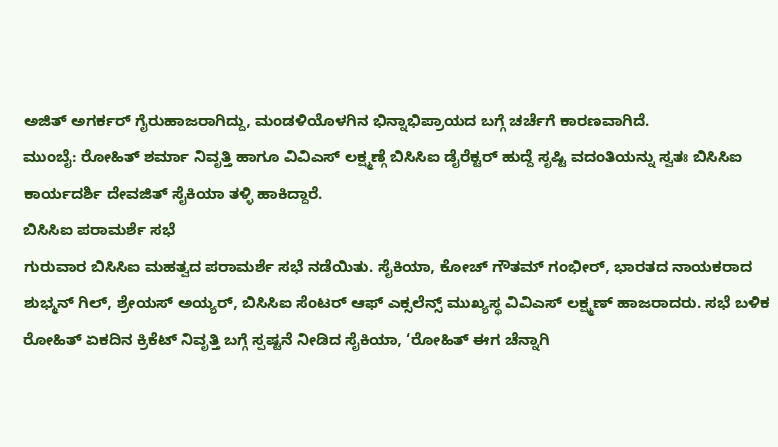ಅಜಿತ್ ಅಗರ್ಕರ್ ಗೈರುಹಾಜರಾಗಿದ್ದು, ಮಂಡಳಿಯೊಳಗಿನ ಭಿನ್ನಾಭಿಪ್ರಾಯದ ಬಗ್ಗೆ ಚರ್ಚೆಗೆ ಕಾರಣವಾಗಿದೆ.
ಮುಂಬೈ: ರೋಹಿತ್ ಶರ್ಮಾ ನಿವೃತ್ತಿ ಹಾಗೂ ವಿವಿಎಸ್ ಲಕ್ಷ್ಮಣ್ಗೆ ಬಿಸಿಸಿಐ ಡೈರೆಕ್ಟರ್ ಹುದ್ದೆ ಸೃಷ್ಟಿ ವದಂತಿಯನ್ನು ಸ್ವತಃ ಬಿಸಿಸಿಐ ಕಾರ್ಯದರ್ಶಿ ದೇವಜಿತ್ ಸೈಕಿಯಾ ತಳ್ಳಿ ಹಾಕಿದ್ದಾರೆ.
ಬಿಸಿಸಿಐ ಪರಾಮರ್ಶೆ ಸಭೆ
ಗುರುವಾರ ಬಿಸಿಸಿಐ ಮಹತ್ವದ ಪರಾಮರ್ಶೆ ಸಭೆ ನಡೆಯಿತು. ಸೈಕಿಯಾ, ಕೋಚ್ ಗೌತಮ್ ಗಂಭೀರ್, ಭಾರತದ ನಾಯಕರಾದ ಶುಭ್ಮನ್ ಗಿಲ್, ಶ್ರೇಯಸ್ ಅಯ್ಯರ್, ಬಿಸಿಸಿಐ ಸೆಂಟರ್ ಆಫ್ ಎಕ್ಸಲೆನ್ಸ್ ಮುಖ್ಯಸ್ಥ ವಿವಿಎಸ್ ಲಕ್ಷ್ಮಣ್ ಹಾಜರಾದರು. ಸಭೆ ಬಳಿಕ ರೋಹಿತ್ ಏಕದಿನ ಕ್ರಿಕೆಟ್ ನಿವೃತ್ತಿ ಬಗ್ಗೆ ಸ್ಪಷ್ಟನೆ ನೀಡಿದ ಸೈಕಿಯಾ, ‘ರೋಹಿತ್ ಈಗ ಚೆನ್ನಾಗಿ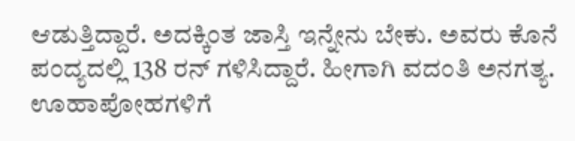ಆಡುತ್ತಿದ್ದಾರೆ. ಅದಕ್ಕಿಂತ ಜಾಸ್ತಿ ಇನ್ನೇನು ಬೇಕು. ಅವರು ಕೊನೆ ಪಂದ್ಯದಲ್ಲಿ 138 ರನ್ ಗಳಿಸಿದ್ದಾರೆ. ಹೀಗಾಗಿ ವದಂತಿ ಅನಗತ್ಯ. ಊಹಾಪೋಹಗಳಿಗೆ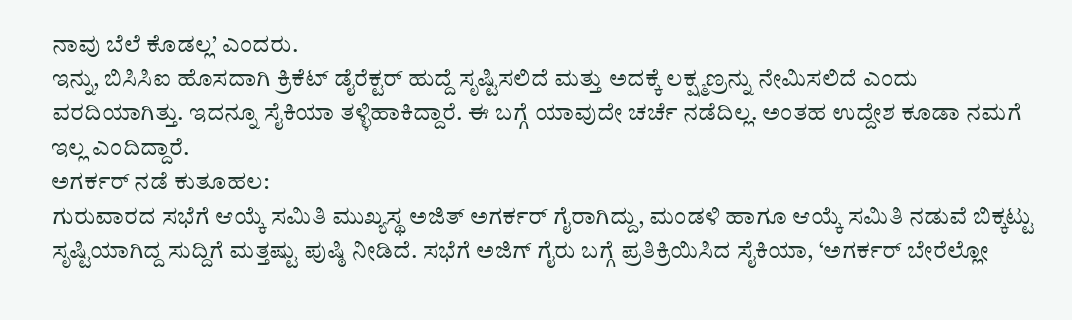ನಾವು ಬೆಲೆ ಕೊಡಲ್ಲ’ ಎಂದರು.
ಇನ್ನು, ಬಿಸಿಸಿಐ ಹೊಸದಾಗಿ ಕ್ರಿಕೆಟ್ ಡೈರೆಕ್ಟರ್ ಹುದ್ದೆ ಸೃಷ್ಟಿಸಲಿದೆ ಮತ್ತು ಅದಕ್ಕೆ ಲಕ್ಷ್ಮಣ್ರನ್ನು ನೇಮಿಸಲಿದೆ ಎಂದು ವರದಿಯಾಗಿತ್ತು. ಇದನ್ನೂ ಸೈಕಿಯಾ ತಳ್ಳಿಹಾಕಿದ್ದಾರೆ. ಈ ಬಗ್ಗೆ ಯಾವುದೇ ಚರ್ಚೆ ನಡೆದಿಲ್ಲ. ಅಂತಹ ಉದ್ದೇಶ ಕೂಡಾ ನಮಗೆ ಇಲ್ಲ ಎಂದಿದ್ದಾರೆ.
ಅಗರ್ಕರ್ ನಡೆ ಕುತೂಹಲ:
ಗುರುವಾರದ ಸಭೆಗೆ ಆಯ್ಕೆ ಸಮಿತಿ ಮುಖ್ಯಸ್ಥ ಅಜಿತ್ ಅಗರ್ಕರ್ ಗೈರಾಗಿದ್ದು, ಮಂಡಳಿ ಹಾಗೂ ಆಯ್ಕೆ ಸಮಿತಿ ನಡುವೆ ಬಿಕ್ಕಟ್ಟು ಸೃಷ್ಟಿಯಾಗಿದ್ದ ಸುದ್ದಿಗೆ ಮತ್ತಷ್ಟು ಪುಷ್ಠಿ ನೀಡಿದೆ. ಸಭೆಗೆ ಅಜಿಗ್ ಗೈರು ಬಗ್ಗೆ ಪ್ರತಿಕ್ರಿಯಿಸಿದ ಸೈಕಿಯಾ, ‘ಅಗರ್ಕರ್ ಬೇರೆಲ್ಲೋ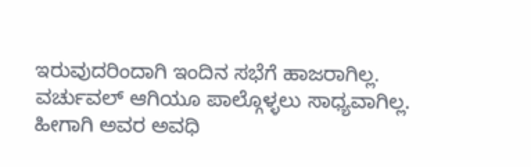ಇರುವುದರಿಂದಾಗಿ ಇಂದಿನ ಸಭೆಗೆ ಹಾಜರಾಗಿಲ್ಲ. ವರ್ಚುವಲ್ ಆಗಿಯೂ ಪಾಲ್ಗೊಳ್ಳಲು ಸಾಧ್ಯವಾಗಿಲ್ಲ. ಹೀಗಾಗಿ ಅವರ ಅವಧಿ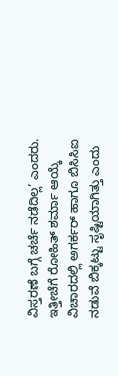ವಿಸ್ತರಣೆ ಬಗ್ಗೆ ಚರ್ಚೆ ನಡೆದಿಲ್ಲ’ ಎಂದರು. ಇತ್ತೀಚೆಗೆ ರೋಹಿತ್ ಶರ್ಮಾ ಆಯ್ಕೆ ವಿಚಾರದಲ್ಲಿ ಅಗರ್ಕರ್ ಹಾಗೂ ಬಿಸಿಸಿಐ ನಡುವೆ ಬಿಕ್ಕಟ್ಟು ಸೃಷ್ಟಿಯಾಗಿತ್ತು ಎಂದು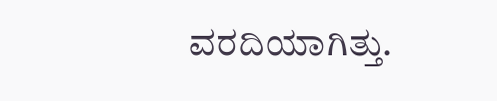ವರದಿಯಾಗಿತ್ತು.